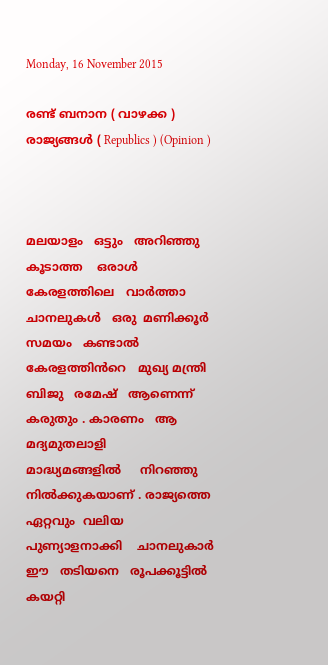Monday, 16 November 2015

രണ്ട് ബനാന ( വാഴക്ക ) രാജ്യങ്ങൾ ( Republics ) (Opinion )



മലയാളം   ഒട്ടും   അറിഞ്ഞു കൂടാത്ത    ഒരാൾ   കേരളത്തിലെ   വാർത്താ ചാനലുകൾ   ഒരു  മണിക്കൂർ  സമയം   കണ്ടാൽ   കേരളത്തിൻറെ   മുഖ്യ മന്ത്രി  ബിജു   രമേഷ്   ആണെന്ന്    കരുതും . കാരണം   ആ  മദ്യമുതലാളി
മാദ്ധ്യമങ്ങളിൽ     നിറഞ്ഞു നിൽക്കുകയാണ് . രാജ്യത്തെ   ഏറ്റവും  വലിയ  പുണ്യാളനാക്കി    ചാനലുകാർ   ഈ   തടിയനെ   രൂപക്കൂട്ടിൽ  കയറ്റി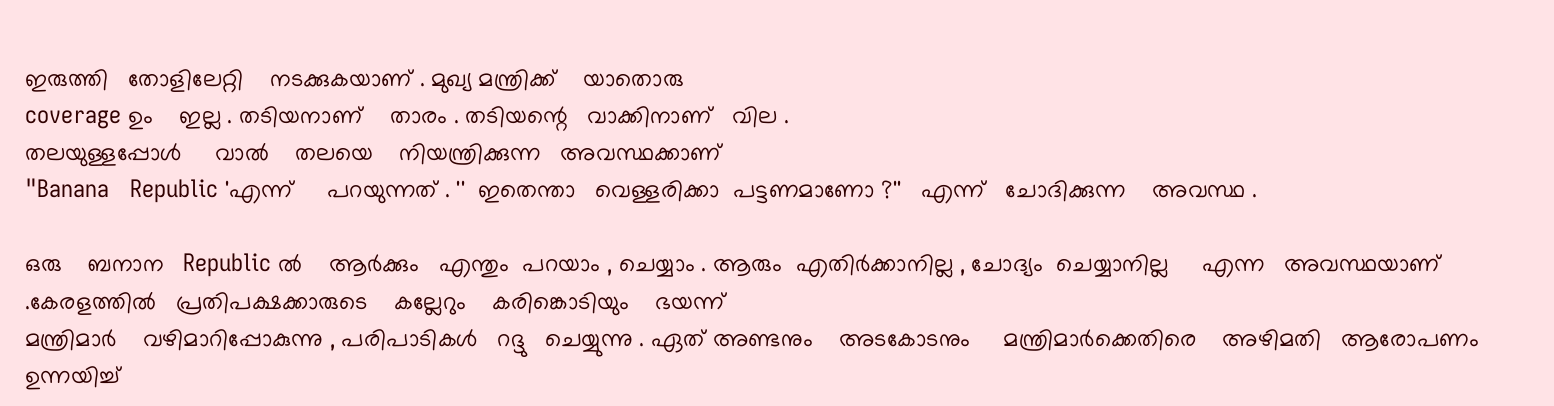ഇരുത്തി   തോളിലേറ്റി    നടക്കുകയാണ് . മുഖ്യ മന്ത്രിക്ക്    യാതൊരു
coverage ഉം    ഇല്ല . തടിയനാണ്    താരം . തടിയന്റെ   വാക്കിനാണ്   വില .
തലയുള്ളപ്പോൾ     വാൽ    തലയെ    നിയന്ത്രിക്കുന്ന   അവസ്ഥക്കാണ്‌
"Banana   Republic 'എന്ന്     പറയുന്നത് . ''  ഇതെന്താ   വെള്ളരിക്കാ  പട്ടണമാണോ ?''   എന്ന്   ചോദിക്കുന്ന    അവസ്ഥ .

ഒരു    ബനാന   Republic ൽ    ആർക്കും   എന്തും  പറയാം , ചെയ്യാം . ആരും  എതിർക്കാനില്ല , ചോദ്യം  ചെയ്യാനില്ല     എന്ന   അവസ്ഥയാണ് .കേരളത്തിൽ   പ്രതിപക്ഷക്കാരുടെ    കല്ലേറും    കരിങ്കൊടിയും    ഭയന്ന്
മന്ത്രിമാർ    വഴിമാറിപ്പോകുന്നു , പരിപാടികൾ   റദ്ദു   ചെയ്യുന്നു . ഏത് അണ്ടനും    അടകോടനും     മന്ത്രിമാർക്കെതിരെ    അഴിമതി   ആരോപണം
ഉന്നയിച്ച്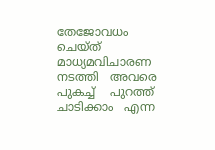തേജോവധം ചെയ്ത്    മാധ്യമവിചാരണ   നടത്തി   അവരെ
പുകച്ച്    പുറത്ത്   ചാടിക്കാം   എന്ന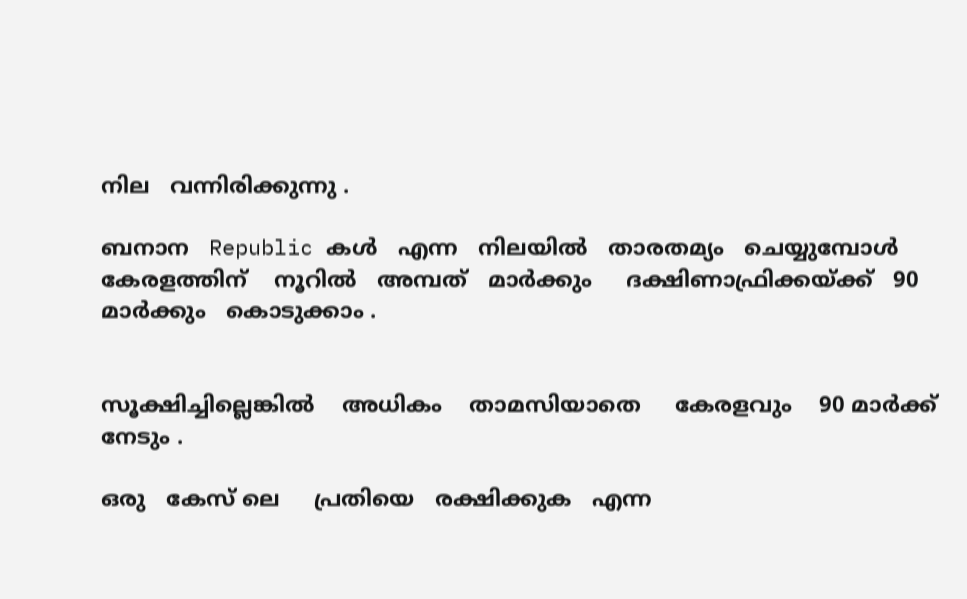നില   വന്നിരിക്കുന്നു .

ബനാന   Republic കൾ   എന്ന   നിലയിൽ   താരതമ്യം   ചെയ്യുമ്പോൾ  കേരളത്തിന്‌    നൂറിൽ   അമ്പത്   മാർക്കും     ദക്ഷിണാഫ്രിക്കയ്ക്ക്   90
മാർക്കും   കൊടുക്കാം .


സൂക്ഷിച്ചില്ലെങ്കിൽ    അധികം    താമസിയാതെ     കേരളവും    90 മാർക്ക്
നേടും .

ഒരു   കേസ് ലെ     പ്രതിയെ   രക്ഷിക്കുക   എന്ന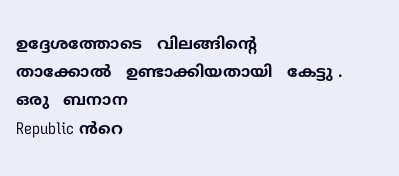ഉദ്ദേശത്തോടെ   വിലങ്ങിന്റെ    താക്കോൽ   ഉണ്ടാക്കിയതായി   കേട്ടു . ഒരു   ബനാന
Republic ൻറെ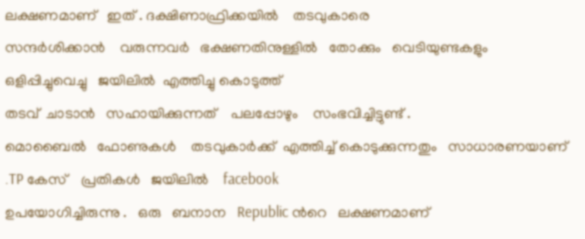ലക്ഷണമാണ്   ഇത് . ദക്ഷിണാഫ്രിക്കയിൽ    തടവുകാരെ
സന്ദർശിക്കാൻ    വരുന്നവർ   ഭക്ഷണതിനുള്ളിൽ   തോക്കും   വെടിയുണ്ടകളും  ഒളിപ്പിച്ചുവെച്ചു   ജയിലിൽ  എത്തിച്ചു കൊടുത്ത്
തടവ്‌  ചാടാൻ   സഹായിക്കുന്നത്    പലപ്പോഴും    സംഭവിച്ചിട്ടുണ്ട് .
മൊബൈൽ   ഫോണുകൾ    തടവുകാർക്ക്  എത്തിച്ച് കൊടുക്കുന്നതും   സാധാരണയാണ് .TP കേസ്    പ്രതികൾ   ജയിലിൽ    facebook
ഉപയോഗിച്ചിരുന്നു .   ഒരു   ബനാന   Republic ൻറെ   ലക്ഷണമാണ്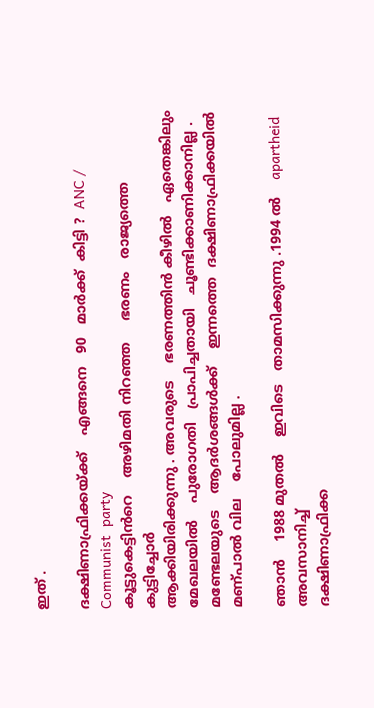ഇത് .

ദക്ഷിണാഫ്രിക്കയ്ക്ക്    എങ്ങനെ   90   മാർക്ക്  കിട്ടി ?  ANC / Communist  party
കൂട്ടുകെട്ടിൻറെ    അഴിമതി നിറഞ്ഞ     ഭരണം   രാജ്യത്തെ   കുട്ടിച്ചോർ
ആക്കിയിരിക്കുന്നു . അവരുടെ    ഭരണത്തിൻ കീഴിൽ   ഏതെങ്കിലും
മേഖലയിൽ    പുരോഗതി   പ്രാപിച്ചതായി   ചൂണ്ടിക്കാണിക്കാനില്ല .
മണ്ടേലയുടെ    ആദർശങ്ങൾക്ക്    ഇന്നത്തെ  ദക്ഷിണാഫ്രിക്കയിൽ   മണ്പാൽ വില    പോലുമില്ല .

ഞാൻ    1988 മുതൽ    ഇവിടെ   താമസിക്കുന്നു .1994 ൽ    apartheid   അവസാനിച്ച്
ദക്ഷിണാഫ്രിക്ക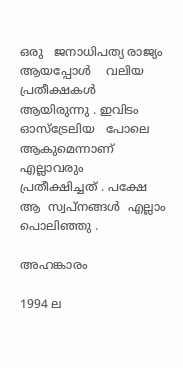ഒരു   ജനാധിപത്യ രാജ്യം    ആയപ്പോൾ    വലിയ  പ്രതീക്ഷകൾ   ആയിരുന്നു . ഇവിടം  ഓസ്ട്രേലിയ   പോലെ  ആകുമെന്നാണ്
എല്ലാവരും   പ്രതീക്ഷിച്ചത് . പക്ഷേ   ആ  സ്വപ്‌നങ്ങൾ  എല്ലാം  പൊലിഞ്ഞു .

അഹങ്കാരം

1994 ല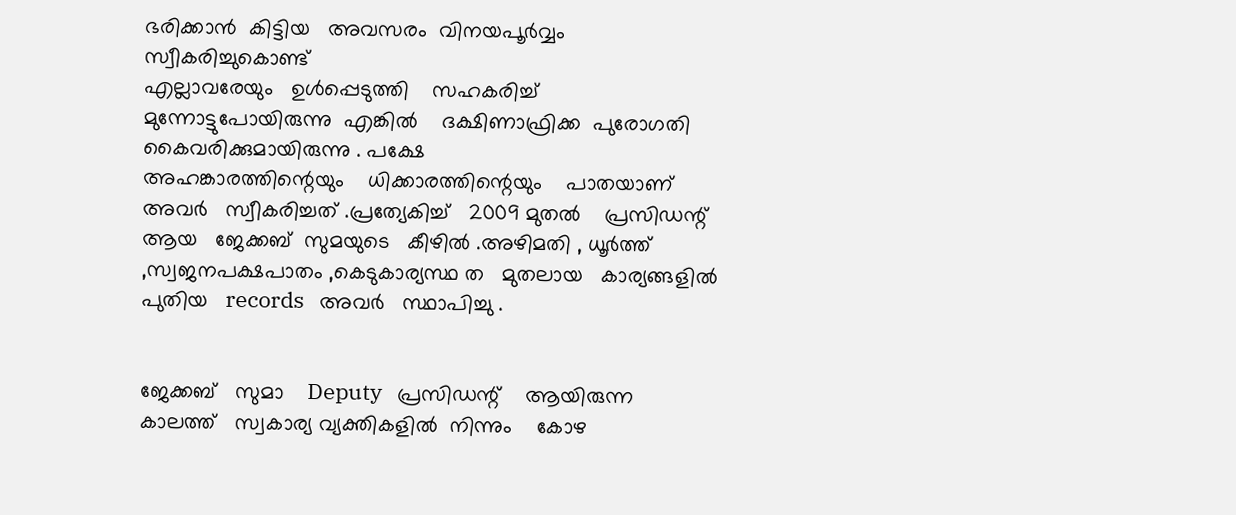ഭരിക്കാൻ  കിട്ടിയ   അവസരം  വിനയപൂർവ്വം   സ്വീകരിച്ചുകൊണ്ട്
എല്ലാവരേയും   ഉൾപ്പെടുത്തി    സഹകരിച്ച്  മുന്നോട്ടുപോയിരുന്നു  എങ്കിൽ    ദക്ഷിണാഫ്രിക്ക  പുരോഗതി  കൈവരിക്കുമായിരുന്നു . പക്ഷേ
അഹങ്കാരത്തിന്റെയും    ധിക്കാരത്തിന്റെയും    പാതയാണ്  അവർ   സ്വീകരിച്ചത് .പ്രത്യേകിച്ച്   2009 മുതൽ    പ്രസിഡന്റ്‌ ആയ   ജേക്കബ്‌  സുമയുടെ   കീഴിൽ .അഴിമതി , ധൂർത്ത് ,സ്വജനപക്ഷപാതം ,കെടുകാര്യസ്ഥ ത   മുതലായ   കാര്യങ്ങളിൽ   പുതിയ   records   അവർ   സ്ഥാപിച്ചു .


ജേക്കബ്‌   സുമാ    Deputy   പ്രസിഡന്റ്‌    ആയിരുന്ന   കാലത്ത്   സ്വകാര്യ വ്യക്തികളിൽ  നിന്നും    കോഴ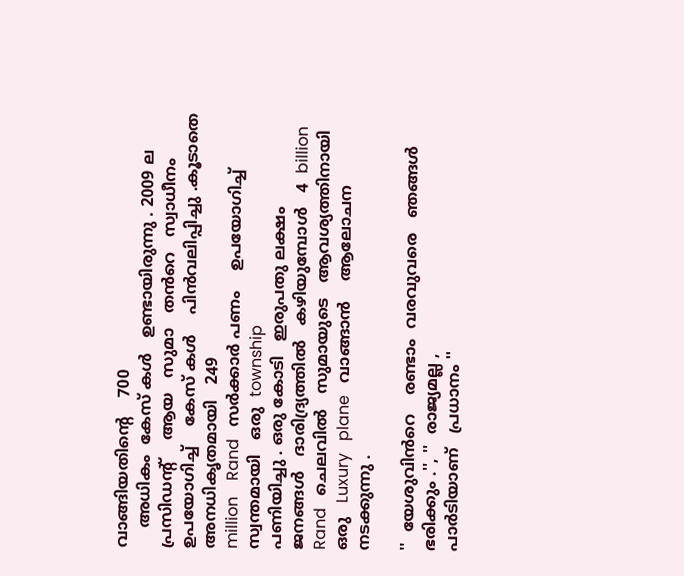വാങ്ങിയതിന്റെ    700
    അധികം  കേസ് കൾ   ഉണ്ടായിരുന്നു . 2009 ല    പ്രസിഡന്റ്‌    ആയ   സുമാ   തൻറെ   സ്വാധീനം
ഉപയോഗിച്ച്    കേസ് കൾ    പിൻവലിപ്പിച്ചു .കൂടാതെ   അനധികൃതമായി   249
million    Rand   സർക്കാർ പണം    ഉപയോഗിച്ച്    സ്വന്തമായി   ഒരു  township
പണിയിച്ചു . ഒരു കോടി   ഇരുപതു ലക്ഷം    ജനങ്ങൾ   ദാരിദ്ര്യത്തിൽ   കഴിയുമ്പോൾ   4  billion   Rand   ചെലവിൽ   സുമായുടെ   ആവശ്യത്തിനായി
ഒരു   Luxury   plane   വാങ്ങാൻ    ആലോചന   നടക്കുന്നു .

''  യേശുവിൻറെ    രണ്ടാം  വരവുവരെ   ഞങ്ങൾ   ഭരിക്കും .'', ''  രാജ്യമല്ല ,
പാർടിയാണ്   പ്രധാനം ''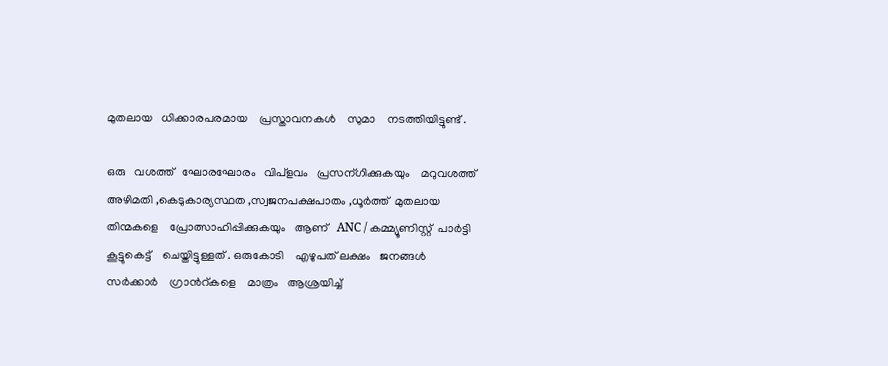മുതലായ   ധിക്കാരപരമായ    പ്രസ്താവനകൾ    സുമാ    നടത്തിയിട്ടുണ്ട് .

ഒരു   വശത്ത്   ഘോരഘോരം   വിപ്ളവം   പ്രസന്ഗിക്കുകയും    മറുവശത്ത്
അഴിമതി ,കെടുകാര്യസ്ഥത ,സ്വജനപക്ഷപാതം ,ധൂർത്ത്  മുതലായ
തിന്മകളെ    പ്രോത്സാഹിപ്പിക്കുകയും   ആണ്   ANC / കമ്മ്യൂണിസ്റ്റ്‌  പാർട്ടി
കൂട്ടുകെട്ട്    ചെയ്തിട്ടുള്ളത് . ഒരുകോടി    എഴുപത് ലക്ഷം   ജനങ്ങൾ
സർക്കാർ    ഗ്രാൻറ്കളെ    മാത്രം   ആശ്രയിച്ച്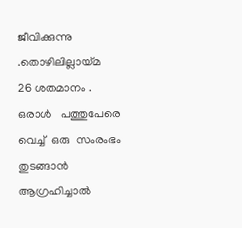ജീവിക്കുന്നു .തൊഴിലില്ലായ്മ    26 ശതമാനം . ഒരാൾ   പത്തുപേരെ   വെച്ച്  ഒരു  സംരംഭം
തുടങ്ങാൻ    ആഗ്രഹിച്ചാൽ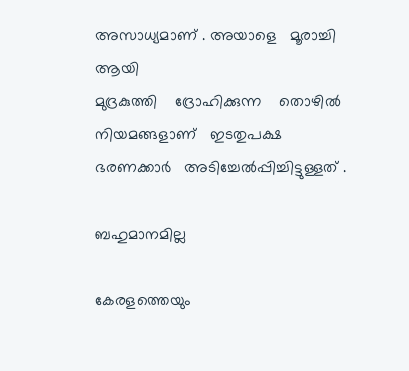അസാധ്യമാണ് . അയാളെ   മൂരാച്ചി  ആയി
മുദ്രകുത്തി    ദ്രോഹിക്കുന്ന    തൊഴിൽ നിയമങ്ങളാണ്   ഇടതുപക്ഷ ഭരണക്കാർ   അടിച്ചേൽപ്പിച്ചിട്ടുള്ളത് .

ബഹുമാനമില്ല

കേരളത്തെയും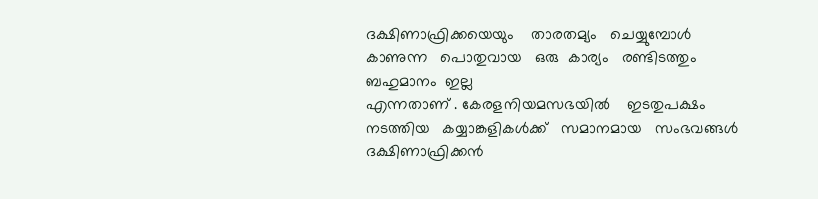ദക്ഷിണാഫ്രിക്കയെയും    താരതമ്യം   ചെയ്യുമ്പോൾ  കാണുന്ന   പൊതുവായ   ഒരു  കാര്യം   രണ്ടിടത്തും  ബഹുമാനം  ഇല്ല
എന്നതാണ് . കേരളനിയമസഭയിൽ    ഇടതുപക്ഷം   നടത്തിയ   കയ്യാങ്കളികൾക്ക്   സമാനമായ   സംഭവങ്ങൾ    ദക്ഷിണാഫ്രിക്കൻ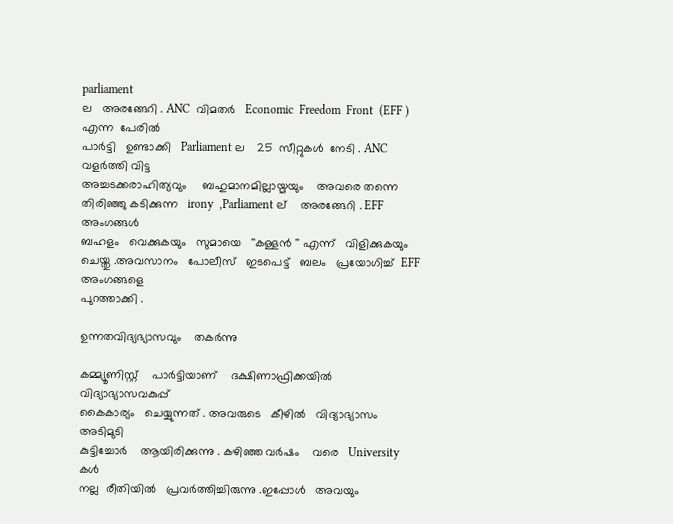parliament
ല   അരങ്ങേറി . ANC  വിമതർ   Economic  Freedom  Front  (EFF )  എന്ന  പേരിൽ
പാർട്ടി   ഉണ്ടാക്കി   Parliament ല    25  സീറ്റുകൾ  നേടി . ANC  വളർത്തി വിട്ട
അച്ചടക്കരാഹിത്യവും     ബഹുമാനമില്ലായ്മയും    അവരെ തന്നെ
തിരിഞ്ഞു കടിക്കുന്ന   irony  ,Parliament ല്    അരങ്ങേറി . EFF  അംഗങ്ങൾ
ബഹളം   വെക്കുകയും   സുമായെ   ''കള്ളൻ '' എന്ന്   വിളിക്കുകയും  ചെയ്തു .അവസാനം   പോലീസ്   ഇടപെട്ട്   ബലം   പ്രയോഗിച്ച്  EFF അംഗങ്ങളെ
പുറത്താക്കി .

ഉന്നതവിദ്യഭ്യാസവും    തകർന്നു

കമ്മ്യൂണിസ്റ്റ്‌    പാർട്ടിയാണ്    ദക്ഷിണാഫ്രിക്കയിൽ    വിദ്യാഭ്യാസവകുപ്പ്
കൈകാര്യം   ചെയ്യുന്നത് . അവരുടെ   കീഴിൽ   വിദ്യാഭ്യാസം  അടിമുടി
കുട്ടിച്ചോർ    ആയിരിക്കുന്നു . കഴിഞ്ഞ വർഷം    വരെ   University കൾ
നല്ല  രീതിയിൽ   പ്രവർത്തിച്ചിരുന്നു .ഇപ്പോൾ   അവയും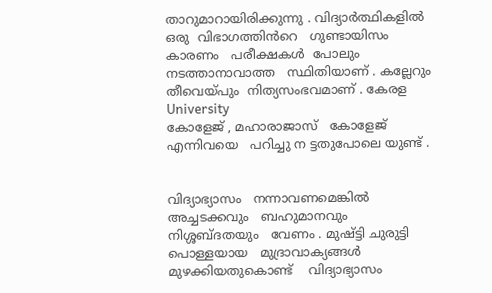താറുമാറായിരിക്കുന്നു . വിദ്യാർത്ഥികളിൽ    ഒരു  വിഭാഗത്തിൻറെ   ഗുണ്ടായിസം    കാരണം   പരീക്ഷകൾ  പോലും  നടത്താനാവാത്ത   സ്ഥിതിയാണ് . കല്ലേറും   തീവെയ്പും  നിത്യസംഭവമാണ് . കേരള University
കോളേജ് , മഹാരാജാസ്   കോളേജ്  എന്നിവയെ   പറിച്ചു ന ട്ടതുപോലെ യുണ്ട് .


വിദ്യാഭ്യാസം   നന്നാവണമെങ്കിൽ    അച്ചടക്കവും   ബഹുമാനവും   നിശ്ശബ്ദതയും   വേണം . മുഷ്ട്ടി ചുരുട്ടി    പൊള്ളയായ   മുദ്രാവാക്യങ്ങൾ
മുഴക്കിയതുകൊണ്ട്    വിദ്യാഭ്യാസം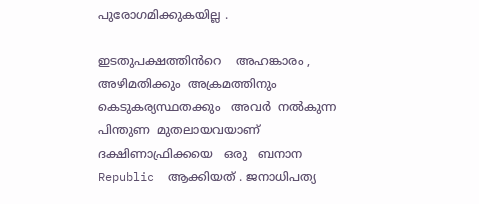പുരോഗമിക്കുകയില്ല .

ഇടതുപക്ഷത്തിൻറെ    അഹങ്കാരം , അഴിമതിക്കും  അക്രമത്തിനും  കെടുകര്യസ്ഥതക്കും   അവർ  നൽകുന്ന  പിന്തുണ  മുതലായവയാണ്
ദക്ഷിണാഫ്രിക്കയെ   ഒരു   ബനാന  Republic  ആക്കിയത് . ജനാധിപത്യ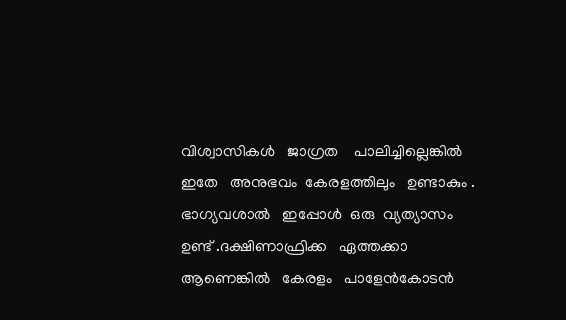വിശ്വാസികൾ   ജാഗ്രത    പാലിച്ചില്ലെങ്കിൽ   ഇതേ   അനുഭവം  കേരളത്തിലും   ഉണ്ടാകും . ഭാഗ്യവശാൽ   ഇപ്പോൾ  ഒരു  വ്യത്യാസം  ഉണ്ട് .ദക്ഷിണാഫ്രിക്ക   ഏത്തക്കാ   ആണെങ്കിൽ   കേരളം   പാളേൻകോടൻ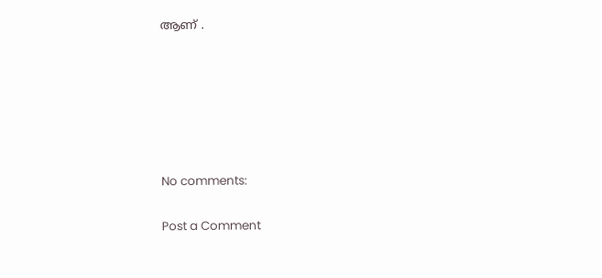ആണ് .






No comments:

Post a Comment